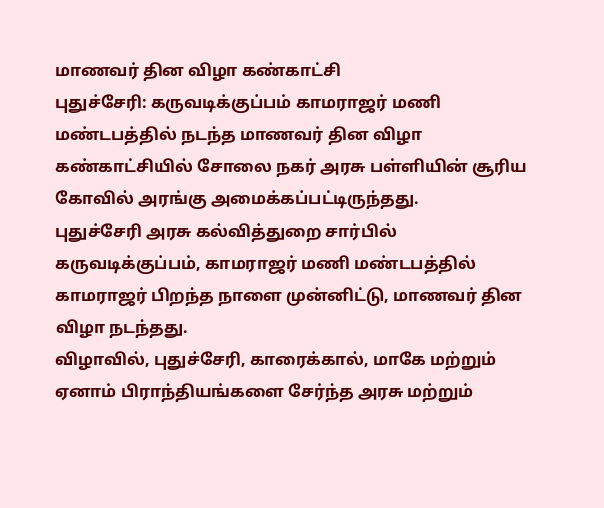மாணவர் தின விழா கண்காட்சி
புதுச்சேரி: கருவடிக்குப்பம் காமராஜர் மணி மண்டபத்தில் நடந்த மாணவர் தின விழா கண்காட்சியில் சோலை நகர் அரசு பள்ளியின் சூரிய கோவில் அரங்கு அமைக்கப்பட்டிருந்தது.
புதுச்சேரி அரசு கல்வித்துறை சார்பில் கருவடிக்குப்பம், காமராஜர் மணி மண்டபத்தில் காமராஜர் பிறந்த நாளை முன்னிட்டு, மாணவர் தின விழா நடந்தது.
விழாவில், புதுச்சேரி, காரைக்கால், மாகே மற்றும் ஏனாம் பிராந்தியங்களை சேர்ந்த அரசு மற்றும்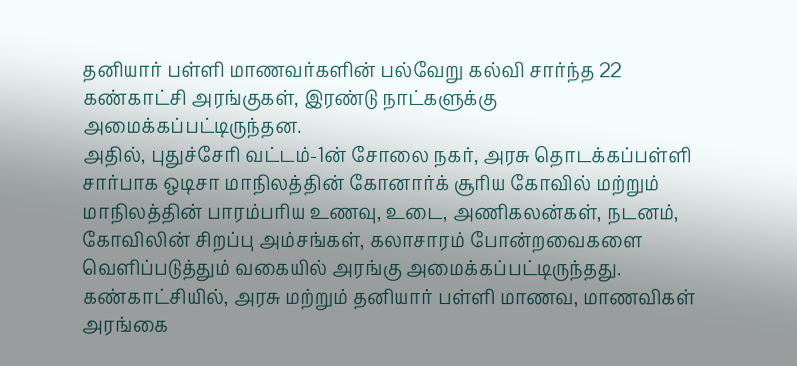தனியார் பள்ளி மாணவர்களின் பல்வேறு கல்வி சார்ந்த 22 கண்காட்சி அரங்குகள், இரண்டு நாட்களுக்கு அமைக்கப்பட்டிருந்தன.
அதில், புதுச்சேரி வட்டம்-1ன் சோலை நகர், அரசு தொடக்கப்பள்ளி சார்பாக ஒடிசா மாநிலத்தின் கோனார்க் சூரிய கோவில் மற்றும் மாநிலத்தின் பாரம்பரிய உணவு, உடை, அணிகலன்கள், நடனம், கோவிலின் சிறப்பு அம்சங்கள், கலாசாரம் போன்றவைகளை வெளிப்படுத்தும் வகையில் அரங்கு அமைக்கப்பட்டிருந்தது.
கண்காட்சியில், அரசு மற்றும் தனியார் பள்ளி மாணவ, மாணவிகள் அரங்கை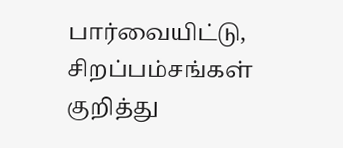பார்வையிட்டு, சிறப்பம்சங்கள் குறித்து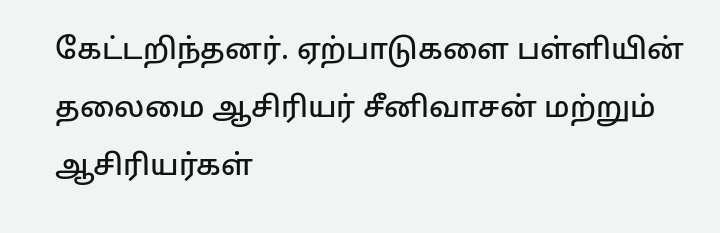கேட்டறிந்தனர். ஏற்பாடுகளை பள்ளியின் தலைமை ஆசிரியர் சீனிவாசன் மற்றும் ஆசிரியர்கள்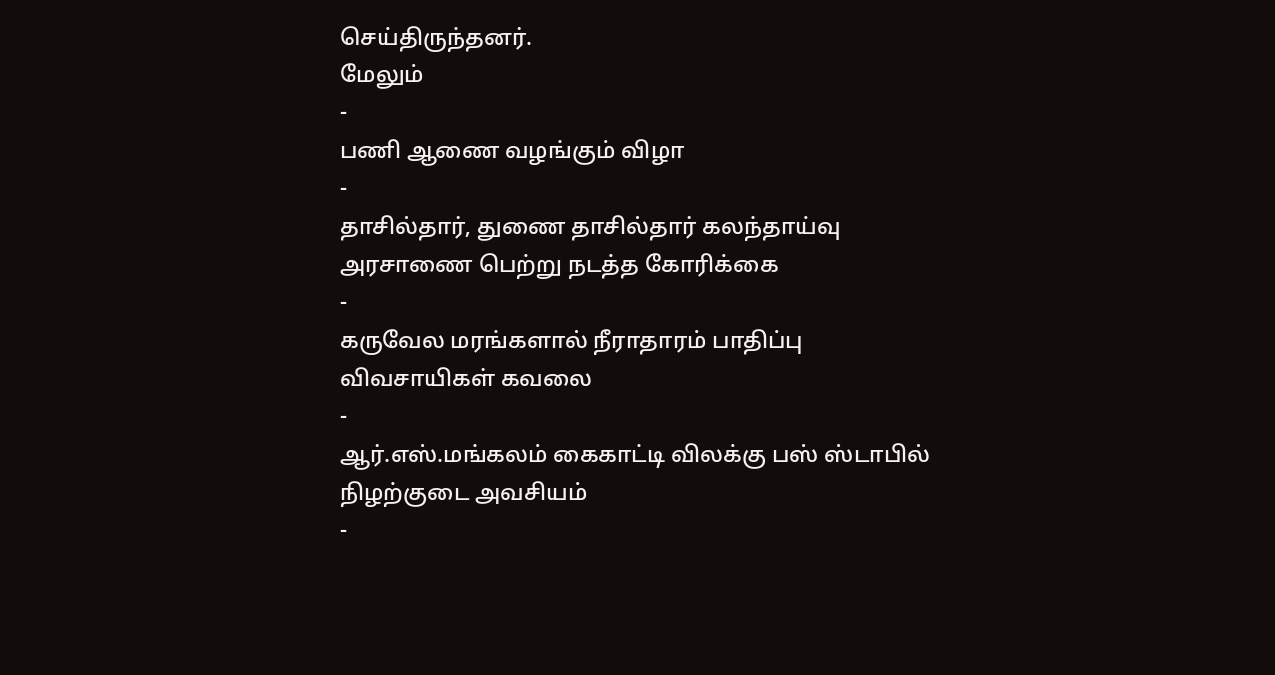செய்திருந்தனர்.
மேலும்
-
பணி ஆணை வழங்கும் விழா
-
தாசில்தார், துணை தாசில்தார் கலந்தாய்வு அரசாணை பெற்று நடத்த கோரிக்கை
-
கருவேல மரங்களால் நீராதாரம் பாதிப்பு விவசாயிகள் கவலை
-
ஆர்.எஸ்.மங்கலம் கைகாட்டி விலக்கு பஸ் ஸ்டாபில் நிழற்குடை அவசியம்
-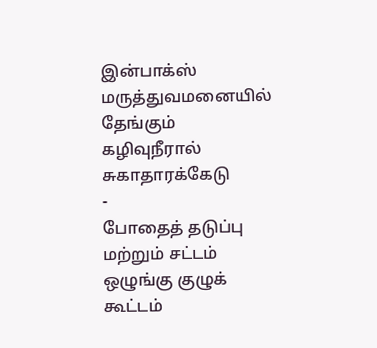இன்பாக்ஸ் மருத்துவமனையில் தேங்கும் கழிவுநீரால் சுகாதாரக்கேடு
-
போதைத் தடுப்பு மற்றும் சட்டம் ஒழுங்கு குழுக் கூட்டம்